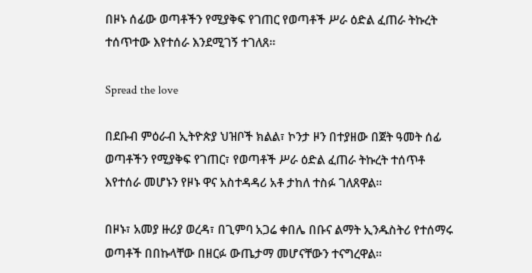በዞኑ ሰፊው ወጣቶችን የሚያቅፍ የገጠር የወጣቶች ሥራ ዕድል ፈጠራ ትኩረት ተሰጥተው እየተሰራ እንደሚገኝ ተገለጸ።

Spread the love

በደቡብ ምዕራብ ኢትዮጵያ ህዝቦች ክልል፣ ኮንታ ዞን በተያዘው በጀት ዓመት ሰፊ ወጣቶችን የሚያቅፍ የገጠር፣ የወጣቶች ሥራ ዕድል ፈጠራ ትኩረት ተሰጥቶ እየተሰራ መሆኑን የዞኑ ዋና አስተዳዳሪ አቶ ታከለ ተስፉ ገለጸዋል።

በዞኑ፣ አመያ ዙሪያ ወረዳ፣ በጊምባ አጋሬ ቀበሌ በቡና ልማት ኢንዱስትሪ የተሰማሩ ወጣቶች በበኩላቸው በዘርፉ ውጤታማ መሆናቸውን ተናግረዋል።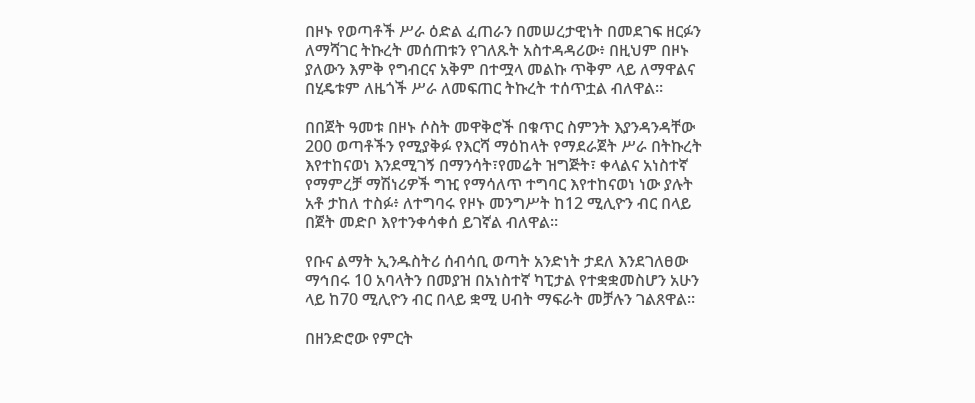በዞኑ የወጣቶች ሥራ ዕድል ፈጠራን በመሠረታዊነት በመደገፍ ዘርፉን ለማሻገር ትኩረት መሰጠቱን የገለጹት አስተዳዳሪው፥ በዚህም በዞኑ ያለውን እምቅ የግብርና አቅም በተሟላ መልኩ ጥቅም ላይ ለማዋልና በሂዴቱም ለዜጎች ሥራ ለመፍጠር ትኩረት ተሰጥቷል ብለዋል።

በበጀት ዓመቱ በዞኑ ሶስት መዋቅሮች በቁጥር ስምንት እያንዳንዳቸው 200 ወጣቶችን የሚያቅፉ የእርሻ ማዕከላት የማደራጀት ሥራ በትኩረት እየተከናወነ እንደሚገኝ በማንሳት፣የመሬት ዝግጅት፣ ቀላልና አነስተኛ የማምረቻ ማሽነሪዎች ግዢ የማሳለጥ ተግባር እየተከናወነ ነው ያሉት አቶ ታከለ ተስፉ፥ ለተግባሩ የዞኑ መንግሥት ከ12 ሚሊዮን ብር በላይ በጀት መድቦ እየተንቀሳቀሰ ይገኛል ብለዋል።

የቡና ልማት ኢንዱስትሪ ሰብሳቢ ወጣት አንድነት ታደለ እንደገለፀው ማኅበሩ 10 አባላትን በመያዝ በአነስተኛ ካፒታል የተቋቋመስሆን አሁን ላይ ከ70 ሚሊዮን ብር በላይ ቋሚ ሀብት ማፍራት መቻሉን ገልጸዋል።

በዘንድሮው የምርት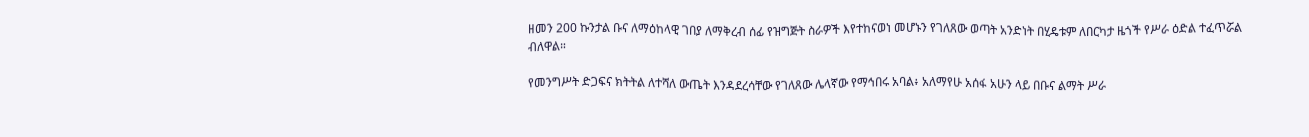ዘመን 200 ኩንታል ቡና ለማዕከላዊ ገበያ ለማቅረብ ሰፊ የዝግጅት ስራዎች እየተከናወነ መሆኑን የገለጸው ወጣት አንድነት በሂዴቱም ለበርካታ ዜጎች የሥራ ዕድል ተፈጥሯል ብለዋል።

የመንግሥት ድጋፍና ክትትል ለተሻለ ውጤት እንዳደረሳቸው የገለጸው ሌላኛው የማኅበሩ አባል፥ አለማየሁ አሰፋ አሁን ላይ በቡና ልማት ሥራ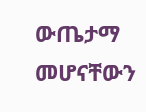ውጤታማ መሆናቸውን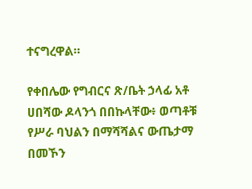ተናግረዋል።

የቀበሌው የግብርና ጽ/ቤት ኃላፊ አቶ ሀበሻው ዶላንጎ በበኩላቸው፥ ወጣቶቹ የሥራ ባህልን በማሻሻልና ውጤታማ በመኾን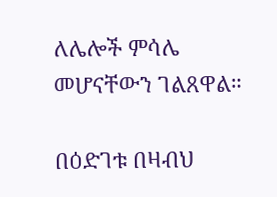ለሌሎች ምሳሌ መሆናቸውን ገልጸዋል።

በዕድገቱ በዛብህ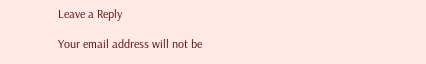Leave a Reply

Your email address will not be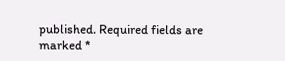published. Required fields are marked *